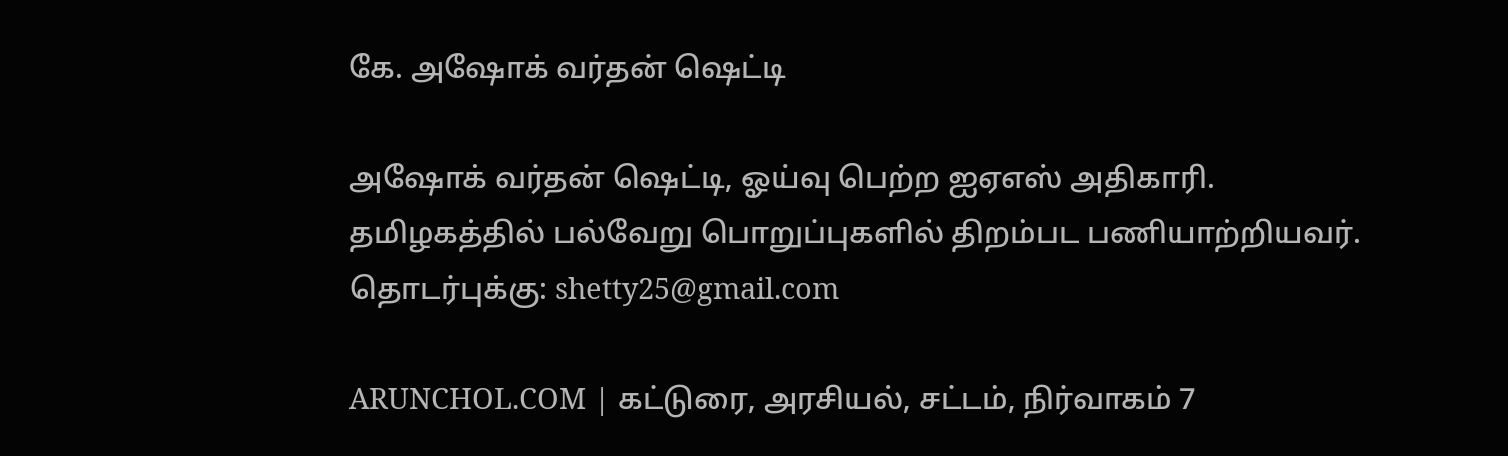கே. அஷோக் வர்தன் ஷெட்டி

அஷோக் வர்தன் ஷெட்டி, ஓய்வு பெற்ற ஐஏஎஸ் அதிகாரி. தமிழகத்தில் பல்வேறு பொறுப்புகளில் திறம்பட பணியாற்றியவர். தொடர்புக்கு: shetty25@gmail.com

ARUNCHOL.COM | கட்டுரை, அரசியல், சட்டம், நிர்வாகம் 7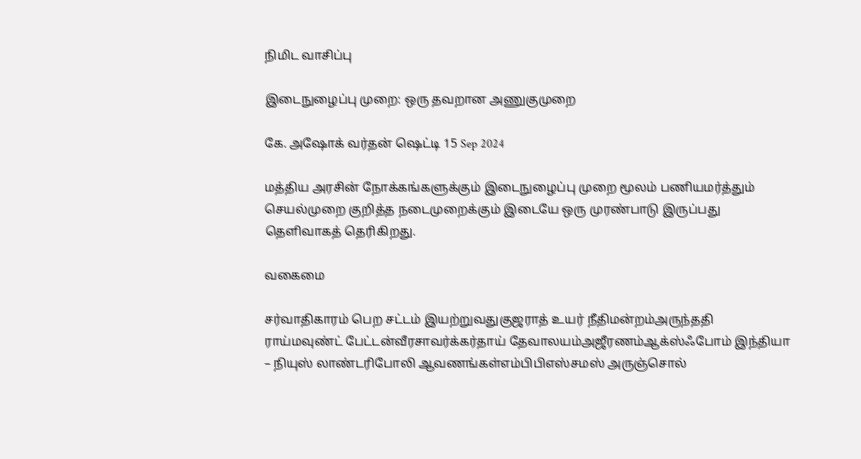நிமிட வாசிப்பு

இடைநுழைப்பு முறை: ஒரு தவறான அணுகுமுறை

கே. அஷோக் வர்தன் ஷெட்டி 15 Sep 2024

மத்திய அரசின் நோக்கங்களுக்கும் இடைநுழைப்பு முறை மூலம் பணியமர்த்தும் செயல்முறை குறித்த நடைமுறைக்கும் இடையே ஒரு முரண்பாடு இருப்பது தெளிவாகத் தெரிகிறது.

வகைமை

சர்வாதிகாரம் பெற சட்டம் இயற்றுவதுகுஜராத் உயர் நீதிமன்றம்அருந்ததி ராய்மவுண்ட் பேட்டன்வீரசாவர்க்கர்தாய் தேவாலயம்அஜீரணம்ஆக்ஸ்ஃபோம் இந்தியா – நியுஸ் லாண்டரிபோலி ஆவணங்கள்எம்பிபிஎஸ்சமஸ் அருஞ்சொல்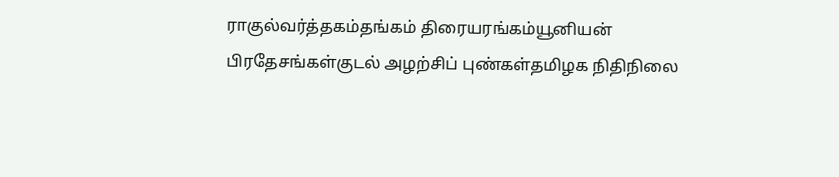ராகுல்வர்த்தகம்தங்கம் திரையரங்கம்யூனியன் பிரதேசங்கள்குடல் அழற்சிப் புண்கள்தமிழக நிதிநிலை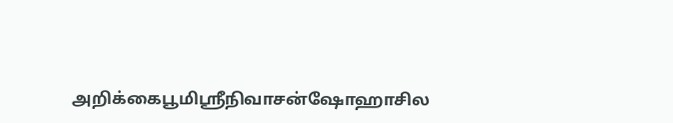அறிக்கைபூமிஸ்ரீநிவாசன்ஷோஹாசில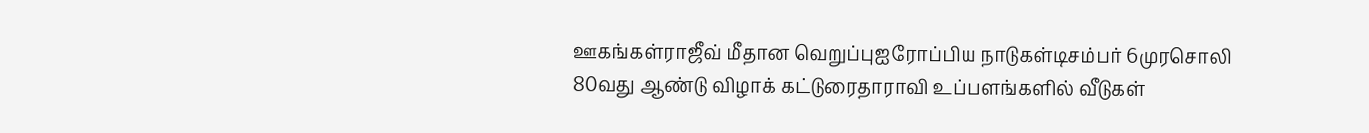ஊகங்கள்ராஜீவ் மீதான வெறுப்புஐரோப்பிய நாடுகள்டிசம்பர் 6முரசொலி 80வது ஆண்டு விழாக் கட்டுரைதாராவி உப்பளங்களில் வீடுகள்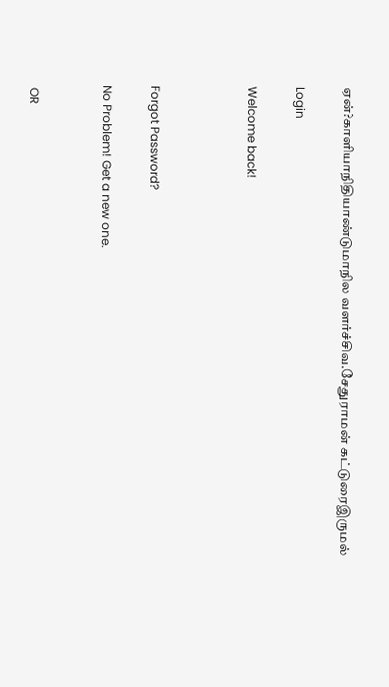ஏன்?காளியாநிதியாண்டுமாநில வளர்ச்சிவ.சேதுராமன் கட்டுரைஇருமல்

Login

Welcome back!



Forgot Password?

No Problem! Get a new one.


 OR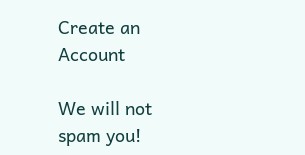Create an Account

We will not spam you!